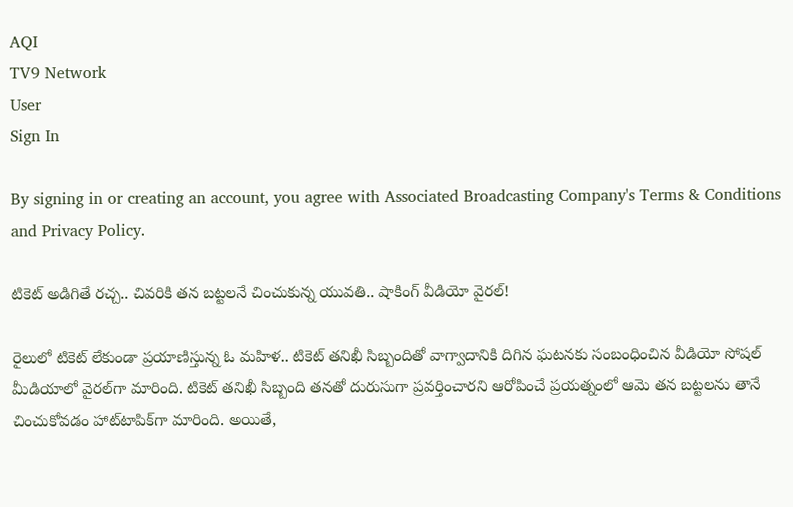AQI
TV9 Network
User
Sign In

By signing in or creating an account, you agree with Associated Broadcasting Company's Terms & Conditions and Privacy Policy.

టికెట్ అడిగితే రచ్చ.. చివరికి తన బట్టలనే చించుకున్న యువతి.. షాకింగ్ వీడియో వైరల్!

రైలులో టికెట్ లేకుండా ప్రయాణిస్తున్న ఓ మహిళ.. టికెట్ తనిఖీ సిబ్బందితో వాగ్వాదానికి దిగిన ఘటనకు సంబంధించిన వీడియో సోషల్ మీడియాలో వైరల్‌గా మారింది. టికెట్ తనిఖీ సిబ్బంది తనతో దురుసుగా ప్రవర్తించారని ఆరోపించే ప్రయత్నంలో ఆమె తన బట్టలను తానే చించుకోవడం హాట్‌టాపిక్‌గా మారింది. అయితే,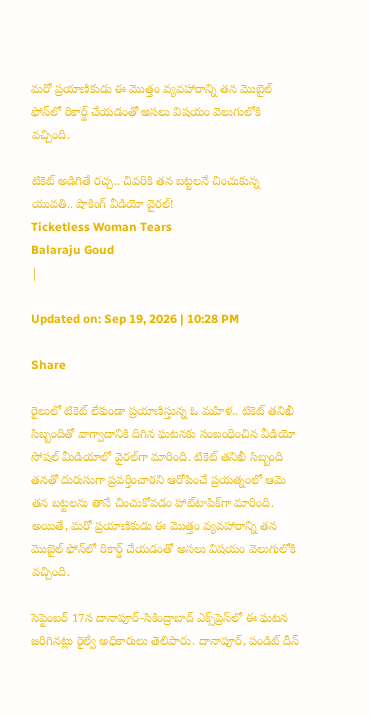మరో ప్రయాణికుడు ఈ మొత్తం వ్యవహారాన్ని తన మొబైల్ ఫోన్‌లో రికార్డ్ చేయడంతో అసలు విషయం వెలుగులోకి వచ్చింది.

టికెట్ అడిగితే రచ్చ.. చివరికి తన బట్టలనే చించుకున్న యువతి.. షాకింగ్ వీడియో వైరల్!
Ticketless Woman Tears
Balaraju Goud
|

Updated on: Sep 19, 2026 | 10:28 PM

Share

రైలులో టికెట్ లేకుండా ప్రయాణిస్తున్న ఓ మహిళ.. టికెట్ తనిఖీ సిబ్బందితో వాగ్వాదానికి దిగిన ఘటనకు సంబంధించిన వీడియో సోషల్ మీడియాలో వైరల్‌గా మారింది. టికెట్ తనిఖీ సిబ్బంది తనతో దురుసుగా ప్రవర్తించారని ఆరోపించే ప్రయత్నంలో ఆమె తన బట్టలను తానే చించుకోవడం హాట్‌టాపిక్‌గా మారింది. అయితే, మరో ప్రయాణికుడు ఈ మొత్తం వ్యవహారాన్ని తన మొబైల్ ఫోన్‌లో రికార్డ్ చేయడంతో అసలు విషయం వెలుగులోకి వచ్చింది.

సెప్టెంబర్ 17న దానాపూర్-సికింద్రాబాద్ ఎక్స్‌ప్రెస్‌లో ఈ ఘటన జరిగినట్లు రైల్వే అధికారులు తెలిపారు. దానాపూర్, పండిట్ దీన్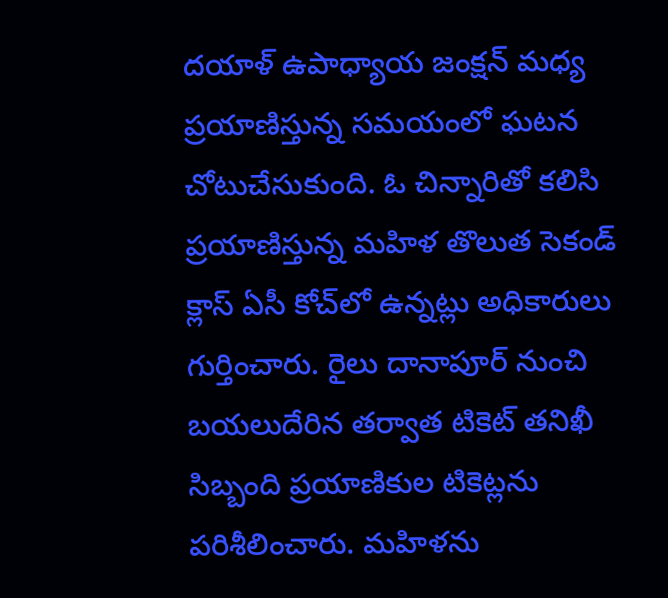దయాళ్ ఉపాధ్యాయ జంక్షన్ మధ్య ప్రయాణిస్తున్న సమయంలో ఘటన చోటుచేసుకుంది. ఓ చిన్నారితో కలిసి ప్రయాణిస్తున్న మహిళ తొలుత సెకండ్ క్లాస్ ఏసీ కోచ్‌లో ఉన్నట్లు అధికారులు గుర్తించారు. రైలు దానాపూర్ నుంచి బయలుదేరిన తర్వాత టికెట్ తనిఖీ సిబ్బంది ప్రయాణికుల టికెట్లను పరిశీలించారు. మహిళను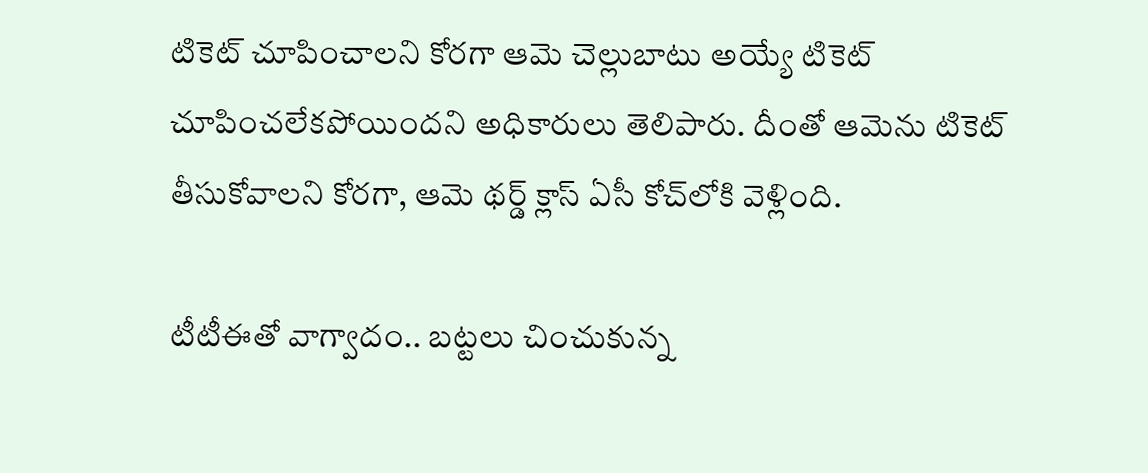టికెట్ చూపించాలని కోరగా ఆమె చెల్లుబాటు అయ్యే టికెట్ చూపించలేకపోయిందని అధికారులు తెలిపారు. దీంతో ఆమెను టికెట్ తీసుకోవాలని కోరగా, ఆమె థర్డ్ క్లాస్ ఏసీ కోచ్‌లోకి వెళ్లింది.

టీటీఈతో వాగ్వాదం.. బట్టలు చించుకున్న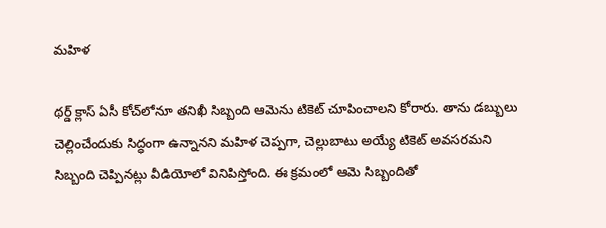మహిళ

థర్డ్ క్లాస్ ఏసీ కోచ్‌లోనూ తనిఖీ సిబ్బంది ఆమెను టికెట్ చూపించాలని కోరారు. తాను డబ్బులు చెల్లించేందుకు సిద్ధంగా ఉన్నానని మహిళ చెప్పగా, చెల్లుబాటు అయ్యే టికెట్ అవసరమని సిబ్బంది చెప్పినట్లు వీడియోలో వినిపిస్తోంది. ఈ క్రమంలో ఆమె సిబ్బందితో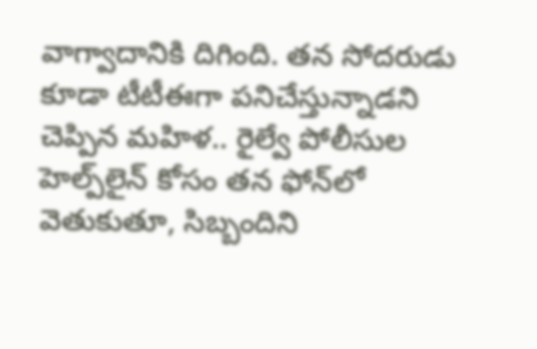వాగ్వాదానికి దిగింది. తన సోదరుడు కూడా టీటీఈగా పనిచేస్తున్నాడని చెప్పిన మహిళ.. రైల్వే పోలీసుల హెల్ప్‌లైన్ కోసం తన ఫోన్‌లో వెతుకుతూ, సిబ్బందిని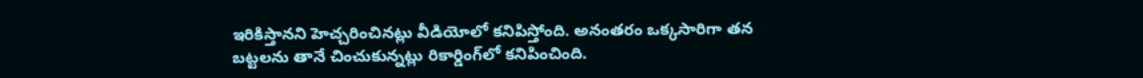ఇరికిస్తానని హెచ్చరించినట్లు వీడియోలో కనిపిస్తోంది. అనంతరం ఒక్కసారిగా తన బట్టలను తానే చించుకున్నట్లు రికార్డింగ్‌లో కనిపించింది.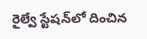రైల్వే స్టేషన్‌లో దించిన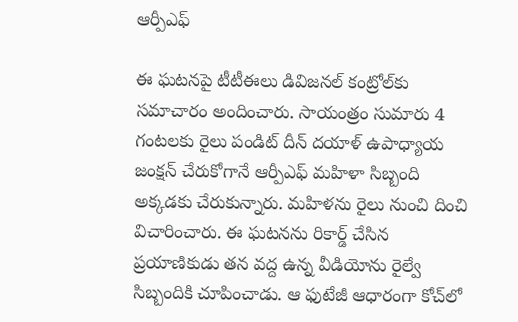ఆర్పీఎఫ్

ఈ ఘటనపై టీటీఈలు డివిజనల్ కంట్రోల్‌కు సమాచారం అందించారు. సాయంత్రం సుమారు 4 గంటలకు రైలు పండిట్ దీన్ దయాళ్ ఉపాధ్యాయ జంక్షన్ చేరుకోగానే ఆర్పీఎఫ్ మహిళా సిబ్బంది అక్కడకు చేరుకున్నారు. మహిళను రైలు నుంచి దించి విచారించారు. ఈ ఘటనను రికార్డ్ చేసిన ప్రయాణికుడు తన వద్ద ఉన్న వీడియోను రైల్వే సిబ్బందికి చూపించాడు. ఆ ఫుటేజీ ఆధారంగా కోచ్‌లో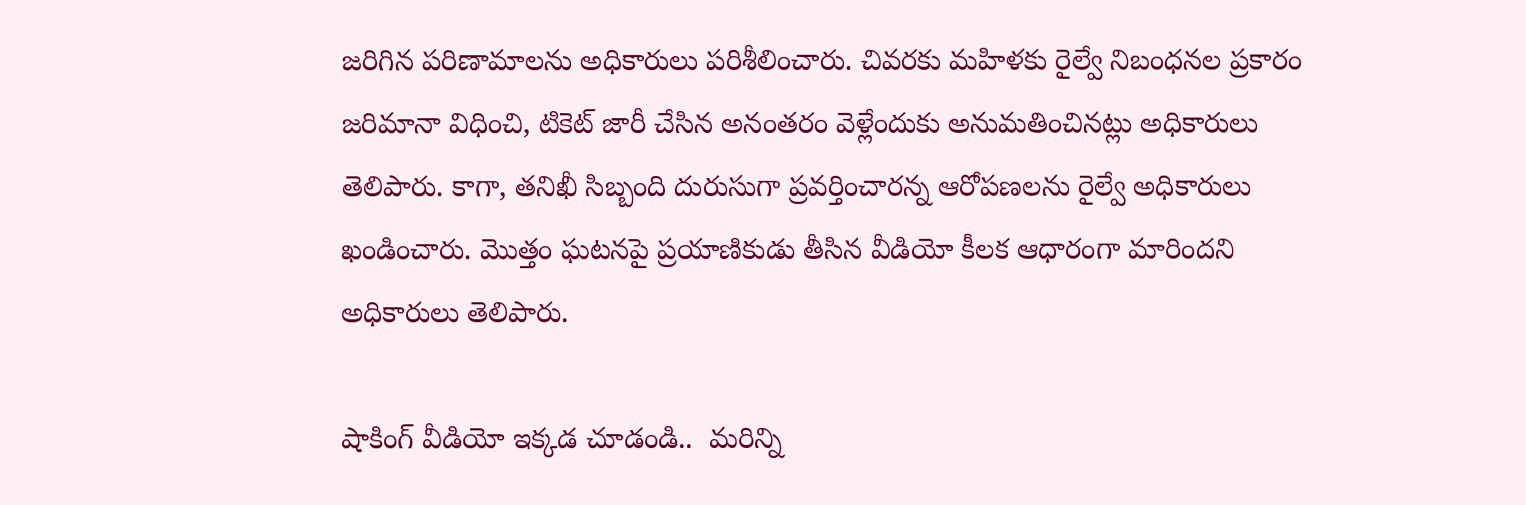జరిగిన పరిణామాలను అధికారులు పరిశీలించారు. చివరకు మహిళకు రైల్వే నిబంధనల ప్రకారం జరిమానా విధించి, టికెట్ జారీ చేసిన అనంతరం వెళ్లేందుకు అనుమతించినట్లు అధికారులు తెలిపారు. కాగా, తనిఖీ సిబ్బంది దురుసుగా ప్రవర్తించారన్న ఆరోపణలను రైల్వే అధికారులు ఖండించారు. మొత్తం ఘటనపై ప్రయాణికుడు తీసిన వీడియో కీలక ఆధారంగా మారిందని అధికారులు తెలిపారు.

షాకింగ్ వీడియో ఇక్కడ చూడండి..  మరిన్ని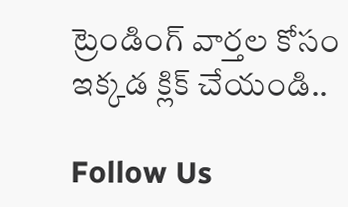ట్రెండింగ్ వార్తల కోసం ఇక్కడ క్లిక్ చేయండి..

Follow Us